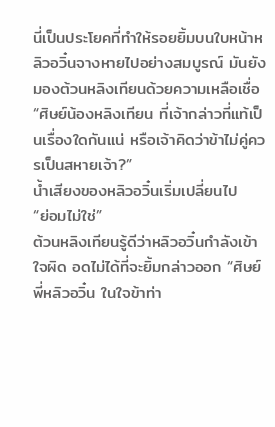นี่เป็นประโยคที่ทำให้รอยยิ้มบนใบหน้าหลิวอวิ๋นจางหายไปอย่างสมบูรณ์ มันยังมองต้วนหลิงเทียนด้วยความเหลือเชื่อ “ศิษย์น้องหลิงเทียน ที่เจ้ากล่าวที่แท้เป็นเรื่องใดกันแน่ หรือเจ้าคิดว่าข้าไม่คู่ควรเป็นสหายเจ้า?”
น้ำเสียงของหลิวอวิ๋นเริ่มเปลี่ยนไป
“ย่อมไม่ใช่”
ต้วนหลิงเทียนรู้ดีว่าหลิวอวิ๋นกำลังเข้าใจผิด อดไม่ได้ที่จะยิ้มกล่าวออก “ศิษย์พี่หลิวอวิ๋น ในใจข้าท่า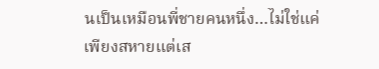นเป็นเหมือนพี่ชายคนหนึ่ง…ไม่ใช่แค่เพียงสหายแต่เส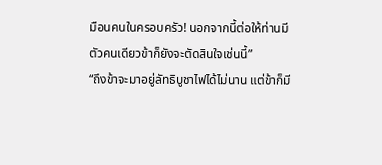มือนคนในครอบครัว! นอกจากนี้ต่อให้ท่านมีตัวคนเดียวข้าก็ยังจะตัดสินใจเช่นนี้”
“ถึงข้าจะมาอยู่ลัทธิบูชาไฟได้ไม่นาน แต่ข้าก็มี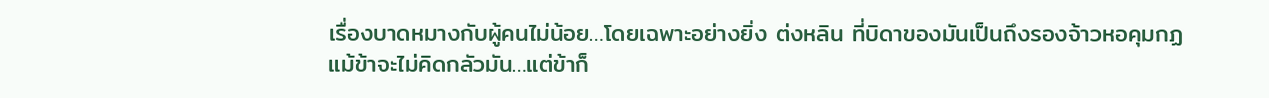เรื่องบาดหมางกับผู้คนไม่น้อย…โดยเฉพาะอย่างยิ่ง ต่งหลิน ที่บิดาของมันเป็นถึงรองจ้าวหอคุมกฏ แม้ข้าจะไม่คิดกลัวมัน…แต่ข้าก็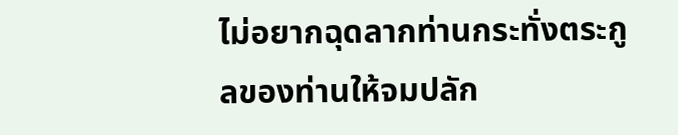ไม่อยากฉุดลากท่านกระทั่งตระกูลของท่านให้จมปลัก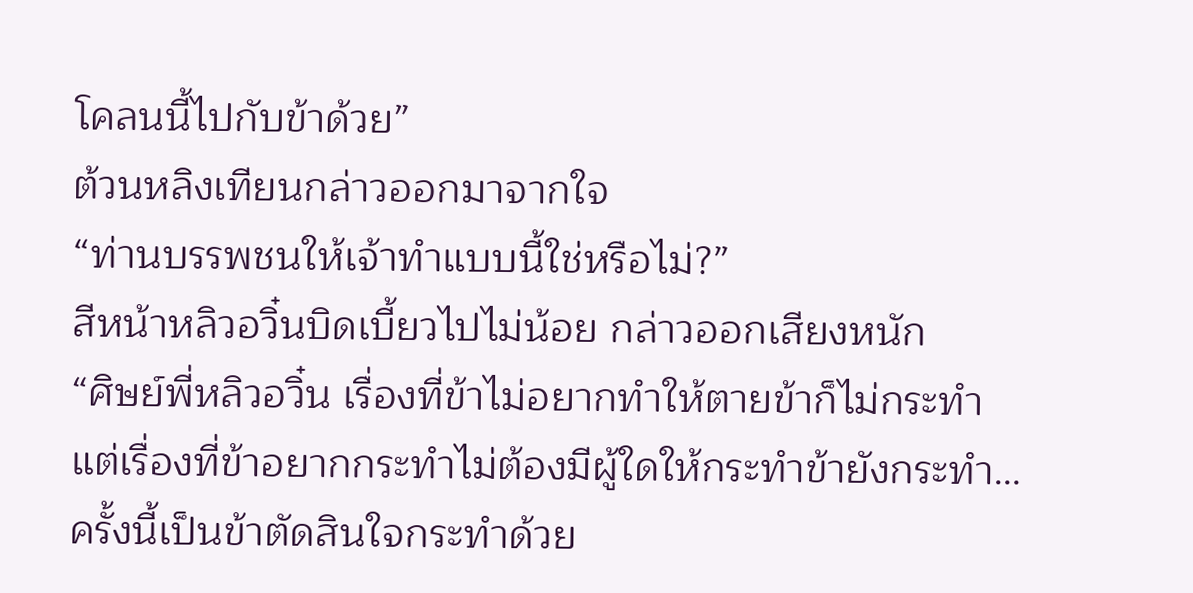โคลนนี้ไปกับข้าด้วย”
ต้วนหลิงเทียนกล่าวออกมาจากใจ
“ท่านบรรพชนให้เจ้าทำแบบนี้ใช่หรือไม่?”
สีหน้าหลิวอวิ๋นบิดเบี้ยวไปไม่น้อย กล่าวออกเสียงหนัก
“ศิษย์พี่หลิวอวิ๋น เรื่องที่ข้าไม่อยากทำให้ตายข้าก็ไม่กระทำ แต่เรื่องที่ข้าอยากกระทำไม่ต้องมีผู้ใดให้กระทำข้ายังกระทำ…ครั้งนี้เป็นข้าตัดสินใจกระทำด้วย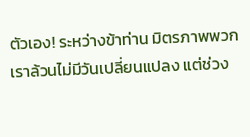ตัวเอง! ระหว่างข้าท่าน มิตรภาพพวกเราล้วนไม่มีวันเปลี่ยนแปลง แต่ช่วง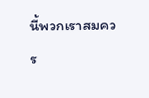นี้พวกเราสมควร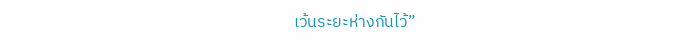เว้นระยะห่างกันไว้”